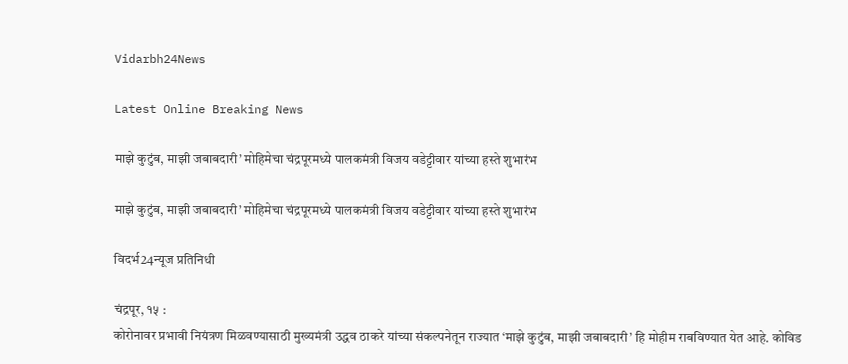Vidarbh24News

Latest Online Breaking News

माझे कुटुंब, माझी जबाबदारी’ मोहिमेचा चंद्रपूरमध्ये पालकमंत्री विजय वडेट्टीवार यांच्या हस्ते शुभारंभ

माझे कुटुंब, माझी जबाबदारी’ मोहिमेचा चंद्रपूरमध्ये पालकमंत्री विजय वडेट्टीवार यांच्या हस्ते शुभारंभ

विदर्भ24न्यूज प्रतिनिधी

चंद्रपूर, १५ :
कोरोनावर प्रभावी नियंत्रण मिळवण्यासाठी मुख्यमंत्री उद्धव ठाकरे यांच्या संकल्पनेतून राज्यात ‘माझे कुटुंब, माझी जबाबदारी’ हि मोहीम राबविण्यात येत आहे. कोविड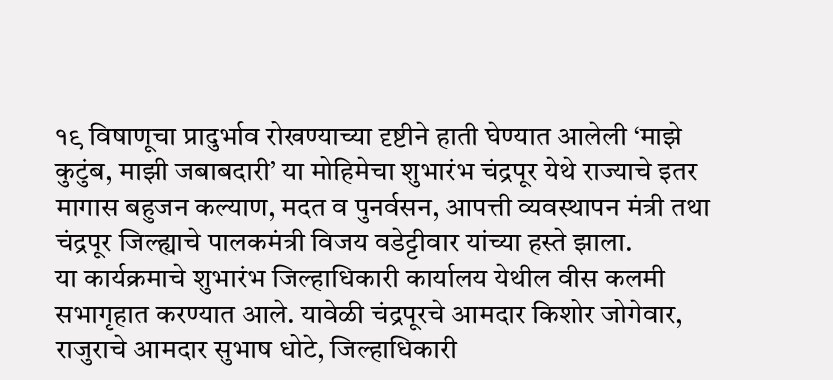१९ विषाणूचा प्रादुर्भाव रोखण्याच्या दृष्टीने हाती घेण्यात आलेली ‘माझे कुटुंब, माझी जबाबदारी’ या मोहिमेचा शुभारंभ चंद्रपूर येथे राज्याचे इतर मागास बहुजन कल्याण, मदत व पुनर्वसन, आपत्ती व्यवस्थापन मंत्री तथा चंद्रपूर जिल्ह्याचे पालकमंत्री विजय वडेट्टीवार यांच्या हस्ते झाला.
या कार्यक्रमाचे शुभारंभ जिल्हाधिकारी कार्यालय येथील वीस कलमी सभागृहात करण्यात आले. यावेळी चंद्रपूरचे आमदार किशोर जोगेवार, राजुराचे आमदार सुभाष धोटे, जिल्हाधिकारी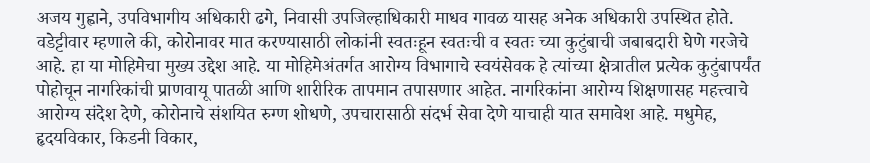अजय गुह्वाने, उपविभागीय अधिकारी ढगे, निवासी उपजिल्हाधिकारी माधव गावळ यासह अनेक अधिकारी उपस्थित होते.
वडेट्टीवार म्हणाले की, कोरोनावर मात करण्यासाठी लोकांनी स्वतःहून स्वतःची व स्वतः च्या कुटुंबाची जबाबदारी घेणे गरजेचे आहे. हा या मोहिमेचा मुख्य उद्देश आहे. या मोहिमेअंतर्गत आरोग्य विभागाचे स्वयंसेवक हे त्यांच्या क्षेत्रातील प्रत्येक कुटुंबापर्यंत पोहोचून नागरिकांची प्राणवायू पातळी आणि शारीरिक तापमान तपासणार आहेत. नागरिकांना आरोग्य शिक्षणासह महत्त्वाचे आरोग्य संदेश देणे, कोरोनाचे संशयित रुग्ण शोधणे, उपचारासाठी संदर्भ सेवा देणे याचाही यात समावेश आहे. मधुमेह, हृदयविकार, किडनी विकार,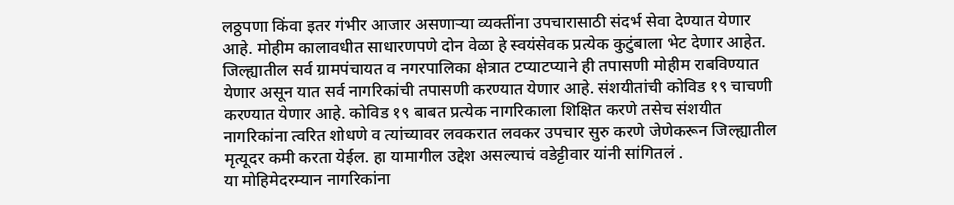लठ्ठपणा किंवा इतर गंभीर आजार असणाऱ्या व्यक्तींना उपचारासाठी संदर्भ सेवा देण्यात येणार आहे. मोहीम कालावधीत साधारणपणे दोन वेळा हे स्वयंसेवक प्रत्येक कुटुंबाला भेट देणार आहेत. जिल्ह्यातील सर्व ग्रामपंचायत व नगरपालिका क्षेत्रात टप्याटप्याने ही तपासणी मोहीम राबविण्यात येणार असून यात सर्व नागरिकांची तपासणी करण्यात येणार आहे. संशयीतांची कोविड १९ चाचणी करण्यात येणार आहे. कोविड १९ बाबत प्रत्येक नागरिकाला शिक्षित करणे तसेच संशयीत नागरिकांना त्वरित शोधणे व त्यांच्यावर लवकरात लवकर उपचार सुरु करणे जेणेकरून जिल्ह्यातील मृत्यूदर कमी करता येईल. हा यामागील उद्देश असल्याचं वडेट्टीवार यांनी सांगितलं .
या मोहिमेदरम्यान नागरिकांना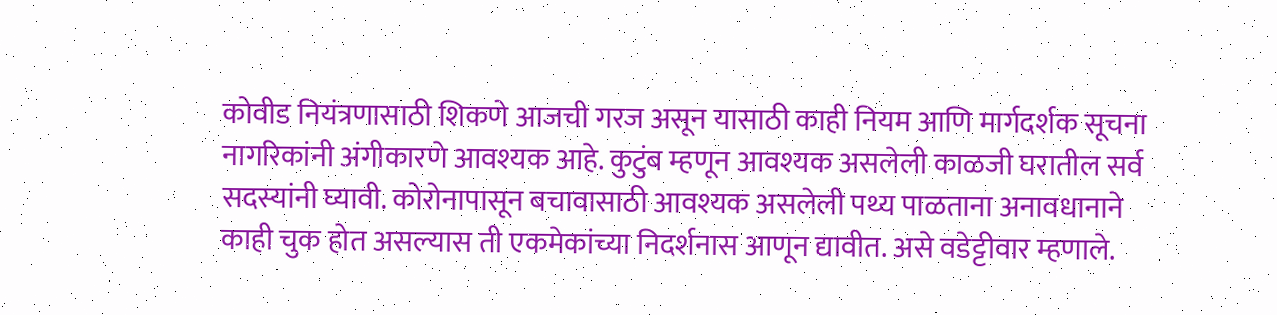कोवीड नियंत्रणासाठी शिकणे आजची गरज असून यासाठी काही नियम आणि मार्गदर्शक सूचना नागरिकांनी अंगीकारणे आवश्यक आहे. कुटुंब म्हणून आवश्यक असलेली काळजी घरातील सर्व सदस्यांनी घ्यावी. कोरोनापासून बचावासाठी आवश्यक असलेली पथ्य पाळताना अनावधानाने काही चुक होत असल्यास ती एकमेकांच्या निदर्शनास आणून द्यावीत. असे वडेट्टीवार म्हणाले.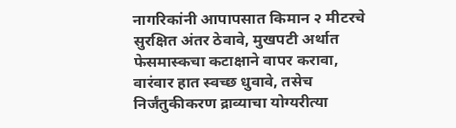नागरिकांनी आपापसात किमान २ मीटरचे सुरक्षित अंतर ठेवावे, मुखपटी अर्थात फेसमास्कचा कटाक्षाने वापर करावा, वारंवार हात स्वच्छ धुवावे, तसेच निर्जंतुकीकरण द्राव्याचा योग्यरीत्या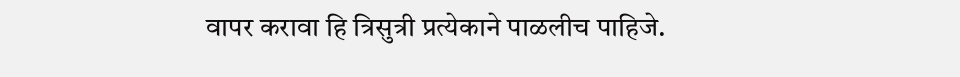वापर करावा हि त्रिसुत्री प्रत्येकाने पाळलीच पाहिजे.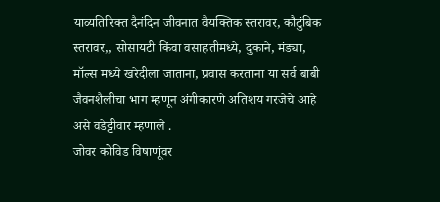याव्यतिरिक्त दैनंदिन जीवनात वैयक्तिक स्तरावर, कौटुंबिक स्तरावर,, सोसायटी किंवा वसाहतीमध्ये, दुकाने, मंड्या, मॉल्स मध्ये खरेदीला जाताना, प्रवास करताना या सर्व बाबी जैवनशैलीचा भाग म्हणून अंगीकारणे अतिशय गरजेचे आहे असे वडेट्टीवार म्हणाले .
जोवर कोविड विषाणूंवर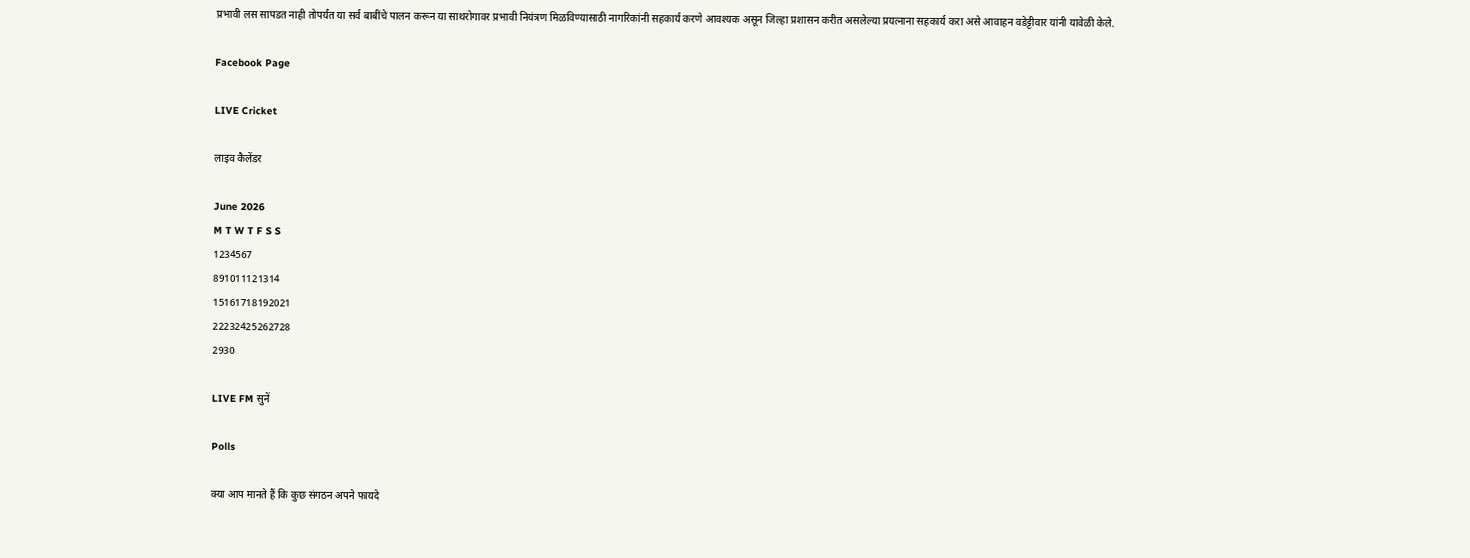प्रभावी लस सापडत नाही तोपर्यंत या सर्व बाबींचे पालन करून या साथरोगावर प्रभावी नियंत्रण मिळविण्यासाठी नागरिकांनी सहकार्य करणे आवश्यक असून जिल्हा प्रशासन करीत असलेल्या प्रयत्नाना सहकार्य करा असे आवाहन वडेट्टीवार यांनी यावेळी केले.

Facebook Page

LIVE Cricket

लाइव कैलेंडर

June 2026
M T W T F S S
1234567
891011121314
15161718192021
22232425262728
2930

LIVE FM सुनें

Polls

क्या आप मानते हैं कि कुछ संगठन अपने फायदे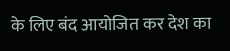के लिए बंद आयोजित कर देश का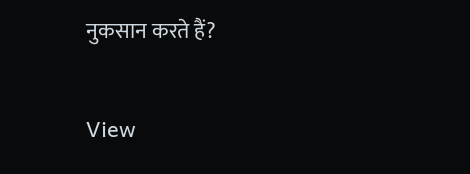नुकसान करते हैं?

View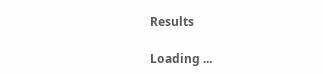Results

Loading ...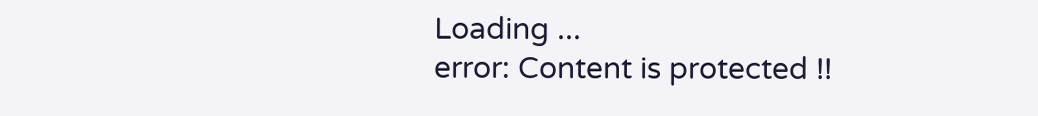Loading ...
error: Content is protected !!